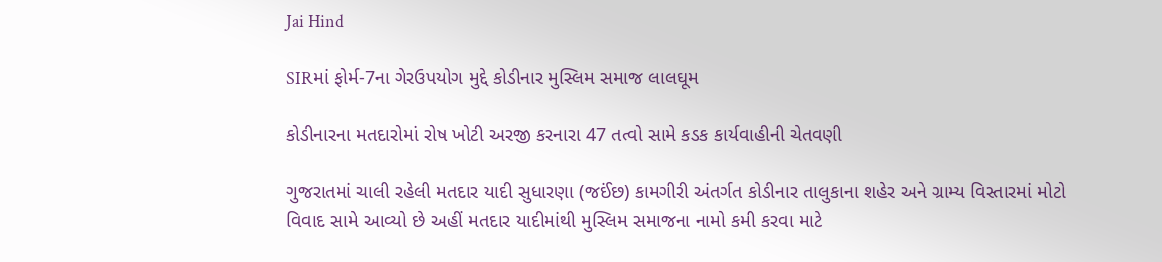Jai Hind

SIRમાં ફોર્મ-7ના ગેરઉપયોગ મુદ્દે કોડીનાર મુસ્લિમ સમાજ લાલઘૂમ

કોડીનારના મતદારોમાં રોષ ખોટી અરજી કરનારા 47 તત્વો સામે કડક કાર્યવાહીની ચેતવણી

ગુજરાતમાં ચાલી રહેલી મતદાર યાદી સુધારણા (જઈંછ) કામગીરી અંતર્ગત કોડીનાર તાલુકાના શહેર અને ગ્રામ્ય વિસ્તારમાં મોટો વિવાદ સામે આવ્યો છે અહીં મતદાર યાદીમાંથી મુસ્લિમ સમાજના નામો કમી કરવા માટે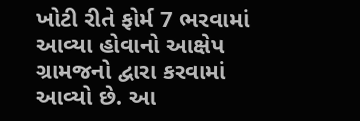ખોટી રીતે ફોર્મ 7 ભરવામાં આવ્યા હોવાનો આક્ષેપ ગ્રામજનો દ્વારા કરવામાં આવ્યો છે. આ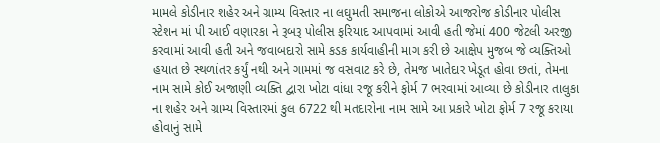મામલે કોડીનાર શહેર અને ગ્રામ્ય વિસ્તાર ના લઘુમતી સમાજના લોકોએ આજરોજ કોડીનાર પોલીસ સ્ટેશન માં પી આઈ વણારકા ને રૂબરૂ પોલીસ ફરિયાદ આપવામાં આવી હતી જેમાં 400 જેટલી અરજી કરવામાં આવી હતી અને જવાબદારો સામે કડક કાર્યવાહીની માગ કરી છે આક્ષેપ મુજબ જે વ્યક્તિઓ હયાત છે સ્થળાંતર કર્યું નથી અને ગામમાં જ વસવાટ કરે છે, તેમજ ખાતેદાર ખેડૂત હોવા છતાં, તેમના નામ સામે કોઈ અજાણી વ્યક્તિ દ્વારા ખોટા વાંધા રજૂ કરીને ફોર્મ 7 ભરવામાં આવ્યા છે કોડીનાર તાલુકા ના શહેર અને ગ્રામ્ય વિસ્તારમાં કુલ 6722 થી મતદારોના નામ સામે આ પ્રકારે ખોટા ફોર્મ 7 રજૂ કરાયા હોવાનું સામે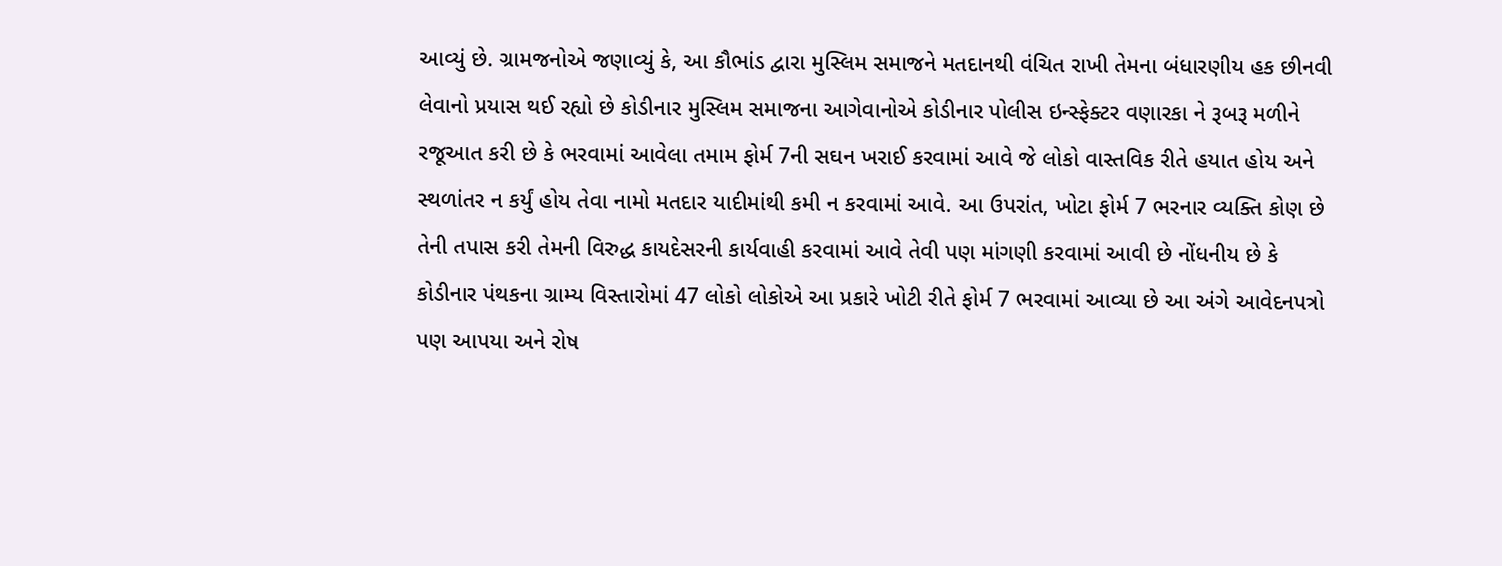આવ્યું છે. ગ્રામજનોએ જણાવ્યું કે, આ કૌભાંડ દ્વારા મુસ્લિમ સમાજને મતદાનથી વંચિત રાખી તેમના બંધારણીય હક છીનવી લેવાનો પ્રયાસ થઈ રહ્યો છે કોડીનાર મુસ્લિમ સમાજના આગેવાનોએ કોડીનાર પોલીસ ઇન્સ્ફેક્ટર વણારકા ને રૂબરૂ મળીને રજૂઆત કરી છે કે ભરવામાં આવેલા તમામ ફોર્મ 7ની સઘન ખરાઈ કરવામાં આવે જે લોકો વાસ્તવિક રીતે હયાત હોય અને સ્થળાંતર ન કર્યું હોય તેવા નામો મતદાર યાદીમાંથી કમી ન કરવામાં આવે. આ ઉપરાંત, ખોટા ફોર્મ 7 ભરનાર વ્યક્તિ કોણ છે તેની તપાસ કરી તેમની વિરુદ્ધ કાયદેસરની કાર્યવાહી કરવામાં આવે તેવી પણ માંગણી કરવામાં આવી છે નોંધનીય છે કે કોડીનાર પંથકના ગ્રામ્ય વિસ્તારોમાં 47 લોકો લોકોએ આ પ્રકારે ખોટી રીતે ફોર્મ 7 ભરવામાં આવ્યા છે આ અંગે આવેદનપત્રો પણ આપયા અને રોષ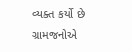વ્યક્ત કર્યો છે ગ્રામજનોએ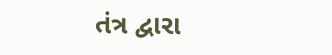તંત્ર દ્વારા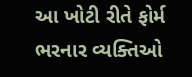આ ખોટી રીતે ફોર્મ ભરનાર વ્યક્તિઓ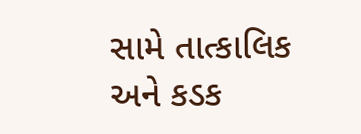સામે તાત્કાલિક અને કડક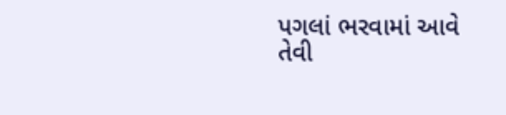પગલાં ભરવામાં આવે તેવી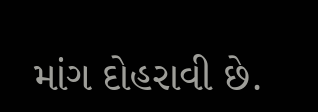માંગ દોહરાવી છે.